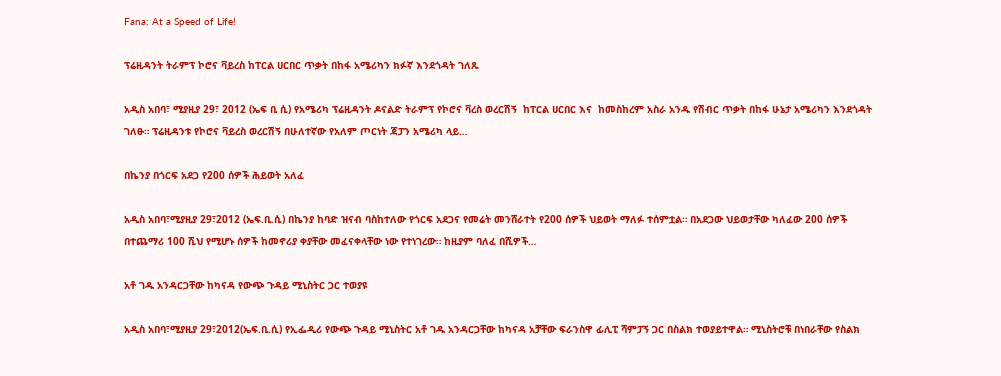Fana: At a Speed of Life!

ፕሬዚዳንት ትራምፕ ኮሮና ቫይረስ ከፐርል ሀርበር ጥቃት በከፋ አሜሪካን ክፉኛ እንደጎዳት ገለጹ

አዲስ አበባ፣ ሚያዚያ 29፣ 2012 (ኤፍ ቢ ሲ) የአሜሪካ ፕሬዚዳንት ዶናልድ ትራምፕ የኮሮና ቫረስ ወረርሽኝ  ከፐርል ሀርበር እና  ከመስከረም አስራ አንዱ የሽብር ጥቃት በከፋ ሁኔታ አሜሪካን እንደጎዳት ገለፁ። ፕሬዚዳንቱ የኮሮና ቫይረስ ወረርሽኝ በሁለተኛው የአለም ጦርነት ጃፓን አሜሪካ ላይ…

በኬንያ በጎርፍ አደጋ የ200 ሰዎች ሕይወት አለፈ

አዲስ አበባ፣ሚያዚያ 29፣2012 (ኤፍ.ቢ.ሲ) በኬንያ ከባድ ዝናብ ባስከተለው የጎርፍ አደጋና የመሬት መንሸራተት የ200 ሰዎች ህይወት ማለፉ ተሰምቷል። በአደጋው ህይወታቸው ካለፈው 200 ሰዎች በተጨማሪ 100 ሺህ የሚሆኑ ሰዎች ከመኖሪያ ቀያቸው መፈናቀላቸው ነው የተነገረው። ከዚያም ባለፈ በሺዎች…

አቶ ገዱ አንዳርጋቸው ከካናዳ የውጭ ጉዳይ ሚኒስትር ጋር ተወያዩ

አዲስ አበባ፣ሚያዚያ 29፣2012(ኤፍ.ቢ.ሲ) የኢፌዲሪ የውጭ ጉዳይ ሚኒስትር አቶ ገዱ አንዳርጋቸው ከካናዳ አቻቸው ፍራንስዋ ፊሊፒ ሻምፓኝ ጋር በስልክ ተወያይተዋል። ሚኒስትሮቹ በነበራቸው የስልክ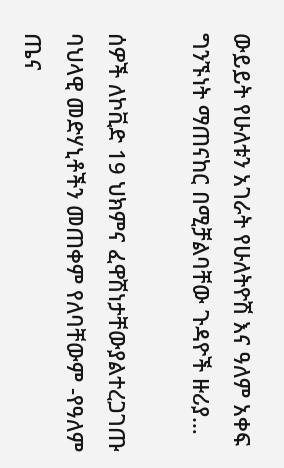ውይይት የሁለቱን አገራት የሁለትዮሽ እና ዓለም አቀፍ ግንኙነት ማጠናከር በሚቻልባቸው ጉዳዮች ዙሪያ…

ሰዎች ለኮቪድ 19 ህክምና ፈዋሽነታቸውያልተረጋገጡ ባህላዊ መድሃኒቶችን መጠቀም የለባቸውም -የዓለም ጤና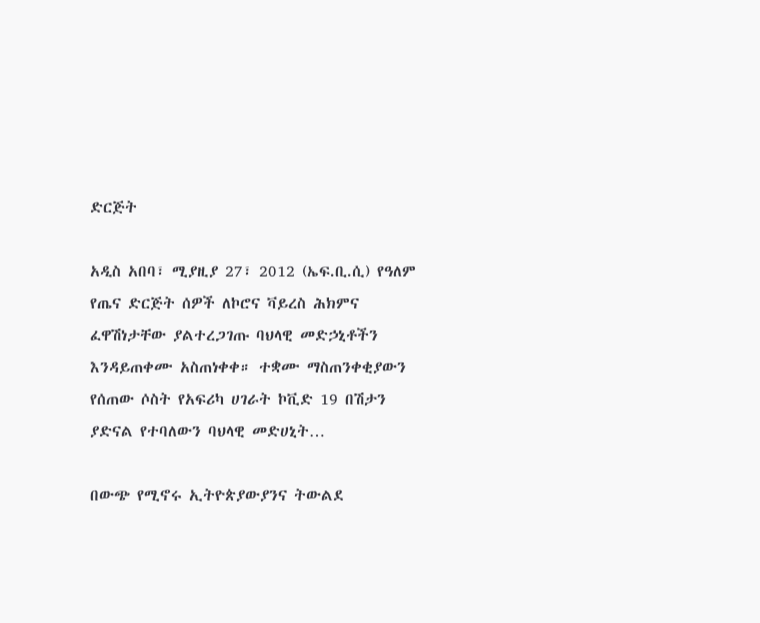ድርጅት

አዲስ አበባ፣ ሚያዚያ 27፣ 2012 (ኤፍ.ቢ.ሲ) የዓለም የጤና ድርጅት ሰዎች ለኮሮና ቫይረስ ሕክምና ፈዋሽነታቸው ያልተረጋገጡ ባህላዊ መድኃኒቶችን እንዳይጠቀሙ አስጠነቀቀ። ተቋሙ ማስጠንቀቂያውን የሰጠው ሶስት የአፍሪካ ሀገራት ኮቪድ 19 በሽታን ያድናል የተባለውን ባህላዊ መድሀኒት…

በውጭ የሚኖሩ ኢትዮጵያውያንና ትውልደ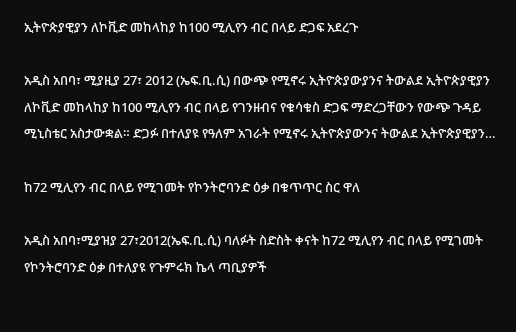ኢትዮጵያዊያን ለኮቪድ መከላከያ ከ100 ሚሊየን ብር በላይ ድጋፍ አደረጉ

አዲስ አበባ፣ ሚያዚያ 27፣ 2012 (ኤፍ.ቢ.ሲ) በውጭ የሚኖሩ ኢትዮጵያውያንና ትውልደ ኢትዮጵያዊያን ለኮቪድ መከላከያ ከ100 ሚሊየን ብር በላይ የገንዘብና የቁሳቁስ ድጋፍ ማድረጋቸውን የውጭ ጉዳይ ሚኒስቴር አስታውቋል። ድጋፉ በተለያዩ የዓለም አገራት የሚኖሩ ኢትዮጵያውንና ትውልደ ኢትዮጵያዊያን…

ከ72 ሚሊየን ብር በላይ የሚገመት የኮንትሮባንድ ዕቃ በቁጥጥር ስር ዋለ

አዲስ አበባ፣ሚያዝያ 27፣2012(ኤፍ.ቢ.ሲ) ባለፉት ስድስት ቀናት ከ72 ሚሊየን ብር በላይ የሚገመት የኮንትሮባንድ ዕቃ በተለያዩ የጉምሩክ ኬላ ጣቢያዎች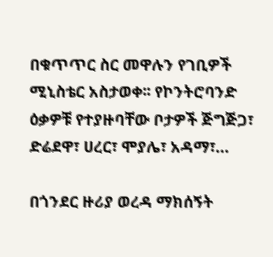በቁጥጥር ስር መዋሉን የገቢዎች ሚኒስቴር አስታወቀ፡፡ የኮንትሮባንድ ዕቃዎቹ የተያዙባቸው ቦታዎች ጅግጅጋ፣ ድሬደዋ፣ ሀረር፣ ሞያሌ፣ አዳማ፣…

በጎንደር ዙሪያ ወረዳ ማክሰኝት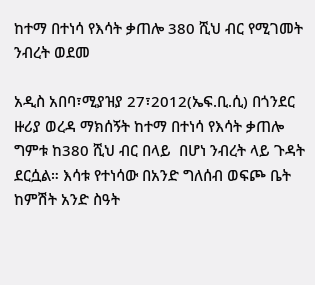ከተማ በተነሳ የእሳት ቃጠሎ 380 ሺህ ብር የሚገመት ንብረት ወደመ

አዲስ አበባ፣ሚያዝያ 27፣2012(ኤፍ.ቢ.ሲ) በጎንደር ዙሪያ ወረዳ ማክሰኝት ከተማ በተነሳ የእሳት ቃጠሎ ግምቱ ከ380 ሺህ ብር በላይ  በሆነ ንብረት ላይ ጉዳት  ደርሷል። እሳቱ የተነሳው በአንድ ግለሰብ ወፍጮ ቤት ከምሽት አንድ ስዓት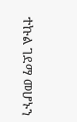ተኩል ገደማ መሆኑን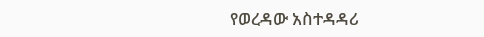የወረዳው አስተዳዳሪ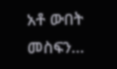አቶ ውበት መስፍን…